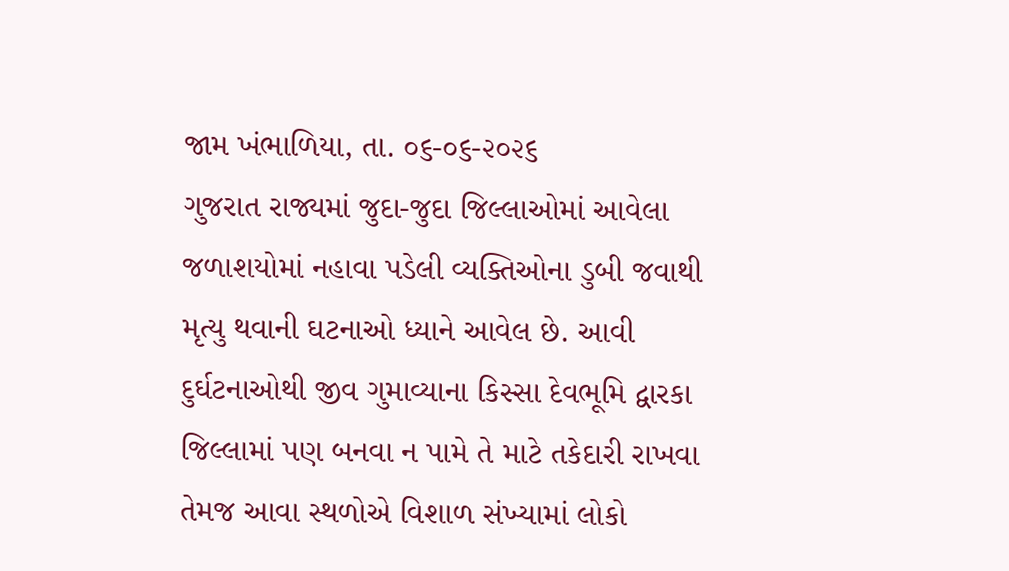જામ ખંભાળિયા, તા. ૦૬-૦૬-૨૦૨૬
ગુજરાત રાજ્યમાં જુદા-જુદા જિલ્લાઓમાં આવેલા જળાશયોમાં નહાવા પડેલી વ્યક્તિઓના ડુબી જવાથી મૃત્યુ થવાની ઘટનાઓ ધ્યાને આવેલ છે. આવી દુર્ઘટનાઓથી જીવ ગુમાવ્યાના કિસ્સા દેવભૂમિ દ્વારકા જિલ્લામાં પણ બનવા ન પામે તે માટે તકેદારી રાખવા તેમજ આવા સ્થળોએ વિશાળ સંખ્યામાં લોકો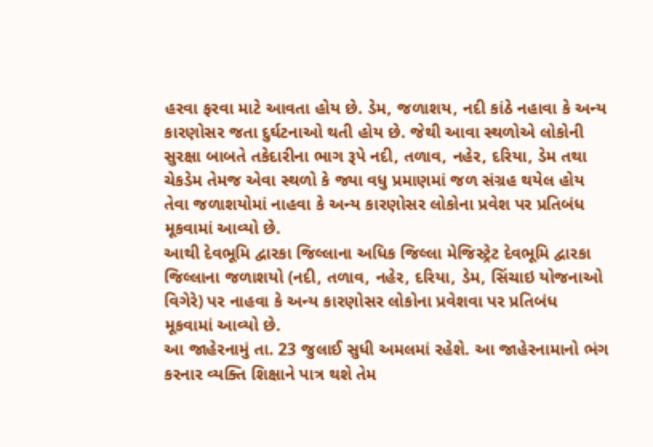હરવા ફરવા માટે આવતા હોય છે. ડેમ, જળાશય, નદી કાંઠે નહાવા કે અન્ય કારણોસર જતા દુર્ઘટનાઓ થતી હોય છે. જેથી આવા સ્થળોએ લોકોની સુરક્ષા બાબતે તકેદારીના ભાગ રૂપે નદી, તળાવ, નહેર, દરિયા, ડેમ તથા ચેકડેમ તેમજ એવા સ્થળો કે જ્યા વધુ પ્રમાણમાં જળ સંગ્રહ થયેલ હોય તેવા જળાશયોમાં નાહવા કે અન્ય કારણોસર લોકોના પ્રવેશ પર પ્રતિબંધ મૂકવામાં આવ્યો છે.
આથી દેવભૂમિ દ્વારકા જિલ્લાના અધિક જિલ્લા મેજિસ્ટ્રેટ દેવભૂમિ દ્વારકા જિલ્લાના જળાશયો (નદી, તળાવ, નહેર, દરિયા, ડેમ, સિંચાઇ યોજનાઓ વિગેરે) પર નાહવા કે અન્ય કારણોસર લોકોના પ્રવેશવા પર પ્રતિબંધ મૂકવામાં આવ્યો છે.
આ જાહેરનામું તા. 23 જુલાઈ સુધી અમલમાં રહેશે. આ જાહેરનામાનો ભંગ કરનાર વ્યક્તિ શિક્ષાને પાત્ર થશે તેમ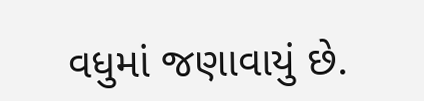વધુમાં જણાવાયું છે.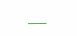___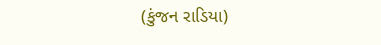(કુંજન રાડિયા)